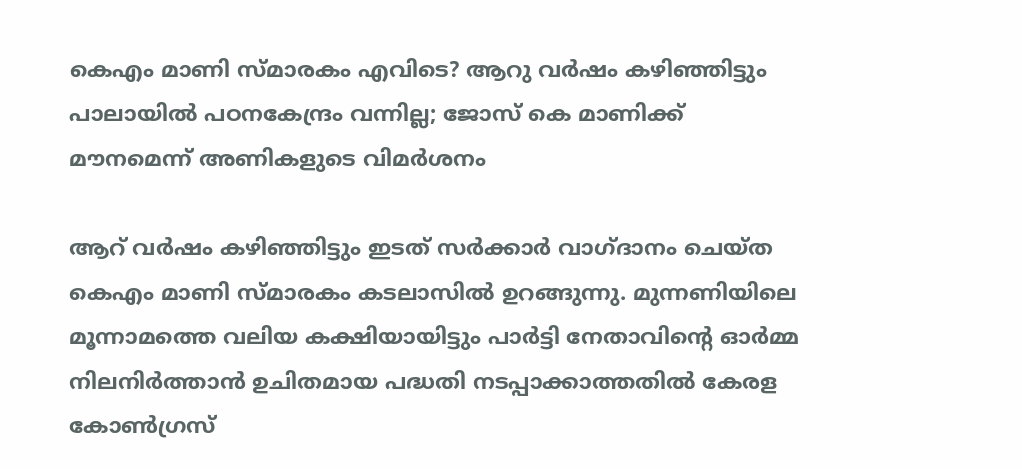കെഎം മാണി സ്മാരകം എവിടെ? ആറു വര്‍ഷം കഴിഞ്ഞിട്ടും പാലായില്‍ പഠനകേന്ദ്രം വന്നില്ല; ജോസ് കെ മാണിക്ക് മൗനമെന്ന് അണികളുടെ വിമര്‍ശനം

ആറ് വര്‍ഷം കഴിഞ്ഞിട്ടും ഇടത് സര്‍ക്കാര്‍ വാഗ്ദാനം ചെയ്ത കെഎം മാണി സ്മാരകം കടലാസില്‍ ഉറങ്ങുന്നു. മുന്നണിയിലെ മൂന്നാമത്തെ വലിയ കക്ഷിയായിട്ടും പാര്‍ട്ടി നേതാവിന്റെ ഓര്‍മ്മ നിലനിര്‍ത്താന്‍ ഉചിതമായ പദ്ധതി നടപ്പാക്കാത്തതില്‍ കേരള കോണ്‍ഗ്രസ്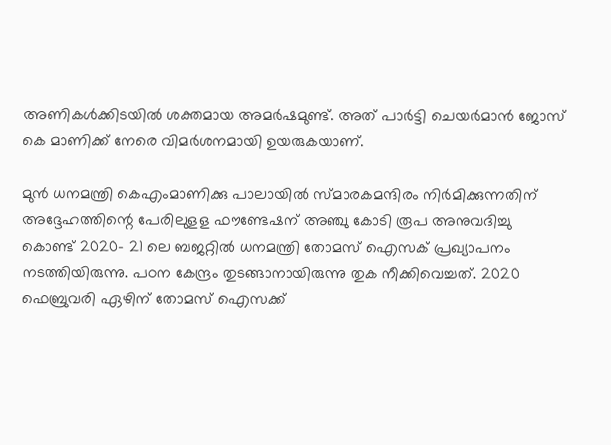അണികള്‍ക്കിടയില്‍ ശക്തമായ അമര്‍ഷമുണ്ട്. അത് പാര്‍ട്ടി ചെയര്‍മാന്‍ ജോസ് കെ മാണിക്ക് നേരെ വിമര്‍ശനമായി ഉയരുകയാണ്.

മുന്‍ ധനമന്ത്രി കെഎംമാണിക്കു പാലായില്‍ സ്മാരകമന്ദിരം നിര്‍മിക്കുന്നതിന് അദ്ദേഹത്തിന്റെ പേരിലുളള ഫൗണ്ടേഷന് അഞ്ചു കോടി രൂപ അനുവദിച്ചു കൊണ്ട് 2020- 21 ലെ ബജറ്റില്‍ ധനമന്ത്രി തോമസ് ഐസക് പ്രഖ്യാപനം നടത്തിയിരുന്നു. പഠന കേന്ദ്രം തുടങ്ങാനായിരുന്നു തുക നീക്കിവെച്ചത്. 2020 ഫെബ്രുവരി ഏഴിന് തോമസ് ഐസക്ക്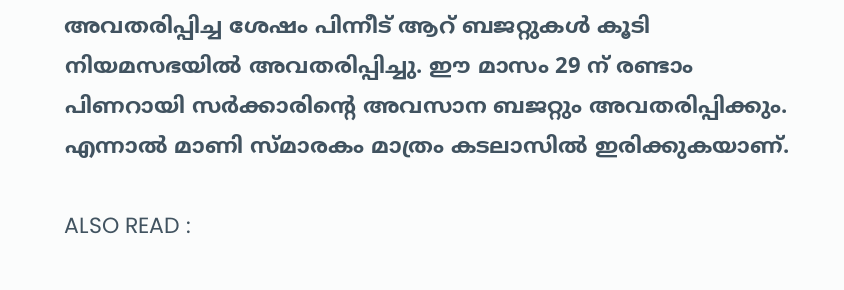അവതരിപ്പിച്ച ശേഷം പിന്നീട് ആറ് ബജറ്റുകള്‍ കൂടി നിയമസഭയില്‍ അവതരിപ്പിച്ചു. ഈ മാസം 29 ന് രണ്ടാം പിണറായി സര്‍ക്കാരിന്റെ അവസാന ബജറ്റും അവതരിപ്പിക്കും. എന്നാല്‍ മാണി സ്മാരകം മാത്രം കടലാസില്‍ ഇരിക്കുകയാണ്.

ALSO READ :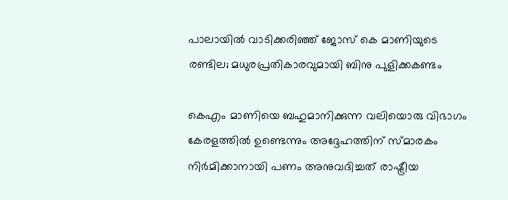പാലായില്‍ വാടിക്കരിഞ്ഞ് ജോസ് കെ മാണിയുടെ രണ്ടില; മധുരപ്രതികാരവുമായി ബിനു പുളിക്കകണ്ടം

കെഎം മാണിയെ ബഹുമാനിക്കുന്ന വലിയൊരു വിഭാഗം കേരളത്തില്‍ ഉണ്ടെന്നും അദ്ദേഹത്തിന് സ്മാരകം നിര്‍മിക്കാനായി പണം അനുവദിച്ചത് രാഷ്ട്രീയ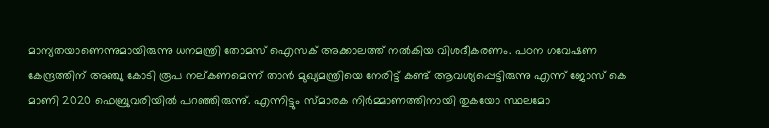മാന്യതയാണെന്നുമായിരുന്നു ധനമന്ത്രി തോമസ് ഐസക് അക്കാലത്ത് നല്‍കിയ വിശദീകരണം. പഠന ഗവേഷണ കേന്ദ്രത്തിന് അഞ്ചു കോടി രൂപ നല്കണമെന്ന് താന്‍ മുഖ്യമന്ത്രിയെ നേരിട്ട് കണ്ട് ആവശ്യപ്പെട്ടിരുന്നു എന്ന് ജോസ് കെ മാണി 2020 ഫെബ്രുവരിയില്‍ പറഞ്ഞിരുന്നു്. എന്നിട്ടും സ്മാരക നിര്‍മ്മാണത്തിനായി തുകയോ സ്ഥലമോ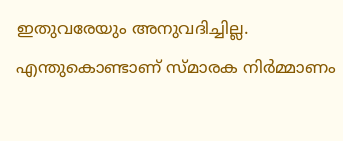ഇതുവരേയും അനുവദിച്ചില്ല. എന്തുകൊണ്ടാണ് സ്മാരക നിര്‍മ്മാണം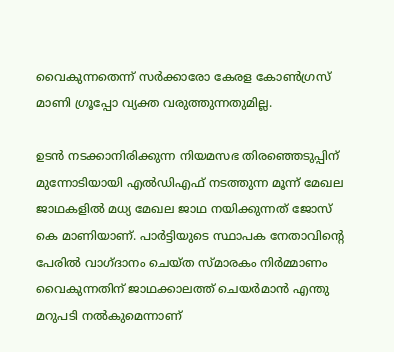വൈകുന്നതെന്ന് സര്‍ക്കാരോ കേരള കോണ്‍ഗ്രസ് മാണി ഗ്രൂപ്പോ വ്യക്ത വരുത്തുന്നതുമില്ല.

ഉടന്‍ നടക്കാനിരിക്കുന്ന നിയമസഭ തിരഞ്ഞെടുപ്പിന് മുന്നോടിയായി എല്‍ഡിഎഫ് നടത്തുന്ന മൂന്ന് മേഖല ജാഥകളില്‍ മധ്യ മേഖല ജാഥ നയിക്കുന്നത് ജോസ് കെ മാണിയാണ്. പാര്‍ട്ടിയുടെ സ്ഥാപക നേതാവിന്റെ പേരില്‍ വാഗ്ദാനം ചെയ്ത സ്മാരകം നിര്‍മ്മാണം വൈകുന്നതിന് ജാഥക്കാലത്ത് ചെയര്‍മാന്‍ എന്തു മറുപടി നല്‍കുമെന്നാണ്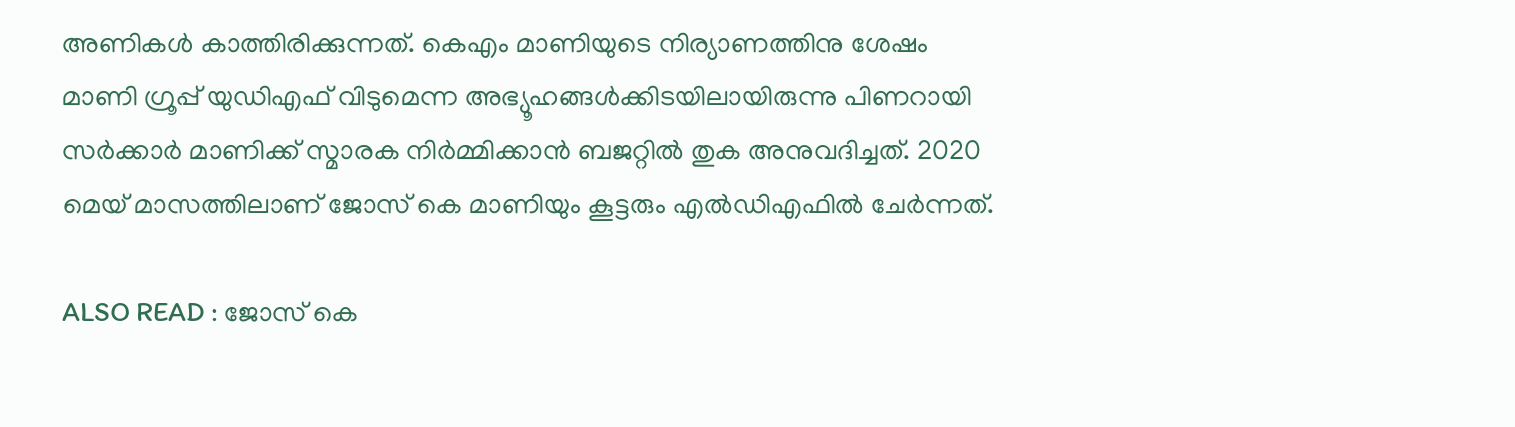അണികള്‍ കാത്തിരിക്കുന്നത്. കെഎം മാണിയുടെ നിര്യാണത്തിനു ശേഷം മാണി ഗ്രൂപ്പ് യുഡിഎഫ് വിടുമെന്ന അഭ്യൂഹങ്ങള്‍ക്കിടയിലായിരുന്നു പിണറായി സര്‍ക്കാര്‍ മാണിക്ക് സ്മാരക നിര്‍മ്മിക്കാന്‍ ബജറ്റില്‍ തുക അനുവദിച്ചത്. 2020 മെയ് മാസത്തിലാണ് ജോസ് കെ മാണിയും കൂട്ടരും എല്‍ഡിഎഫില്‍ ചേര്‍ന്നത്.

ALSO READ : ജോസ് കെ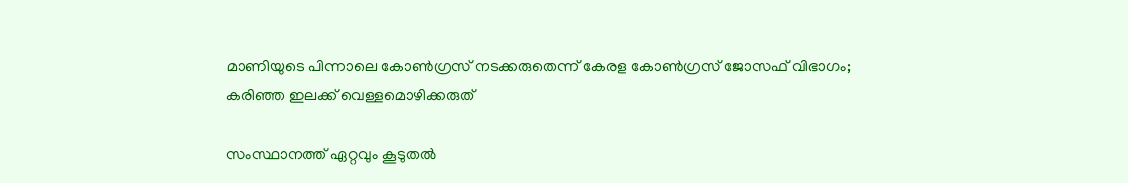മാണിയുടെ പിന്നാലെ കോണ്‍ഗ്രസ് നടക്കരുതെന്ന് കേരള കോണ്‍ഗ്രസ് ജോസഫ് വിഭാഗം; കരിഞ്ഞ ഇലക്ക് വെള്ളമൊഴിക്കരുത്

സംസ്ഥാനത്ത് ഏറ്റവും കൂടുതല്‍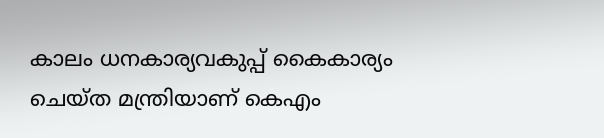കാലം ധനകാര്യവകുപ്പ് കൈകാര്യം ചെയ്ത മന്ത്രിയാണ് കെഎം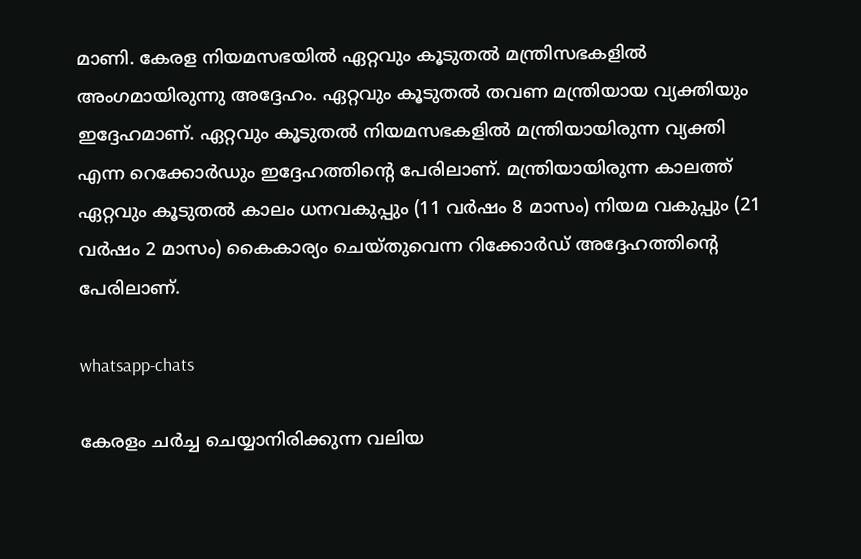മാണി. കേരള നിയമസഭയില്‍ ഏറ്റവും കൂടുതല്‍ മന്ത്രിസഭകളില്‍ അംഗമായിരുന്നു അദ്ദേഹം. ഏറ്റവും കൂടുതല്‍ തവണ മന്ത്രിയായ വ്യക്തിയും ഇദ്ദേഹമാണ്. ഏറ്റവും കൂടുതല്‍ നിയമസഭകളില്‍ മന്ത്രിയായിരുന്ന വ്യക്തി എന്ന റെക്കോര്‍ഡും ഇദ്ദേഹത്തിന്റെ പേരിലാണ്. മന്ത്രിയായിരുന്ന കാലത്ത് ഏറ്റവും കൂടുതല്‍ കാലം ധനവകുപ്പും (11 വര്‍ഷം 8 മാസം) നിയമ വകുപ്പും (21 വര്‍ഷം 2 മാസം) കൈകാര്യം ചെയ്തുവെന്ന റിക്കോര്‍ഡ് അദ്ദേഹത്തിന്റെ പേരിലാണ്.

whatsapp-chats

കേരളം ചർച്ച ചെയ്യാനിരിക്കുന്ന വലിയ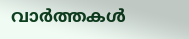വാർത്തകൾ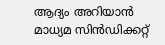ആദ്യം അറിയാൻ മാധ്യമ സിൻഡിക്കറ്റ്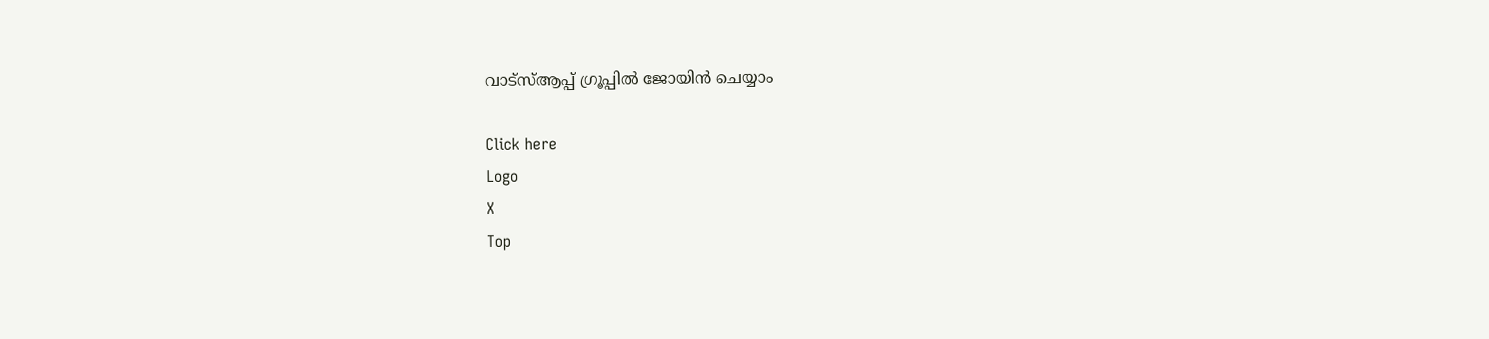വാട്സ്ആപ്പ് ഗ്രൂപ്പിൽ ജോയിൻ ചെയ്യാം

Click here
Logo
X
Top